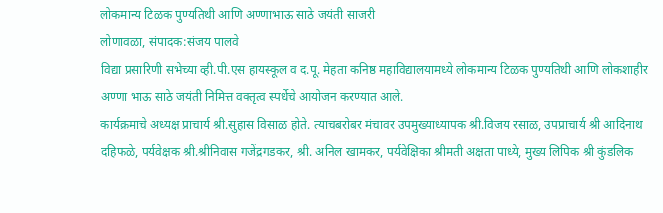लोकमान्य टिळक पुण्यतिथी आणि अण्णाभाऊ साठे जयंती साजरी
लोणावळा, संपादक:संजय पालवे
विद्या प्रसारिणी सभेच्या व्ही.पी.एस हायस्कूल व द.पू. मेहता कनिष्ठ महाविद्यालयामध्ये लोकमान्य टिळक पुण्यतिथी आणि लोकशाहीर अण्णा भाऊ साठे जयंती निमित्त वक्तृत्व स्पर्धेचे आयोजन करण्यात आले.
कार्यक्रमाचे अध्यक्ष प्राचार्य श्री.सुहास विसाळ होते. त्याचबरोबर मंचावर उपमुख्याध्यापक श्री.विजय रसाळ, उपप्राचार्य श्री आदिनाथ दहिफळे, पर्यवेक्षक श्री.श्रीनिवास गजेंद्रगडकर, श्री. अनिल खामकर, पर्यवेक्षिका श्रीमती अक्षता पाध्ये, मुख्य लिपिक श्री कुंडलिक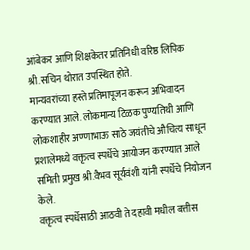आंबेकर आणि शिक्षकेतर प्रतिनिधी वरिष्ठ लिपिक श्री.सचिन थोरात उपस्थित होते.
मान्यवरांच्या हस्ते प्रतिमापूजन करून अभिवादन करण्यात आले. लोकमान्य टिळक पुण्यतिथी आणि लोकशाहीर अण्णाभाऊ साठे जयंतीचे औचित्य साधून प्रशालेमध्ये वक्तृत्व स्पर्धेचे आयोजन करण्यात आले समिती प्रमुख श्री.वैभव सूर्यवंशी यांनी स्पर्धेचे नियोजन केले.
वक्तृत्व स्पर्धेसाठी आठवी ते दहावी मधील बत्तीस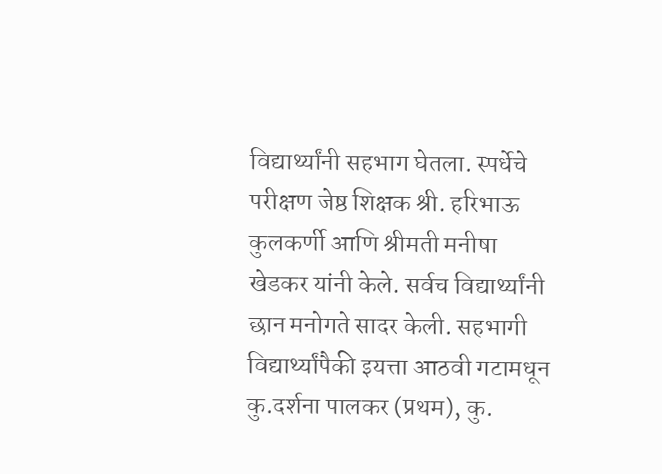विद्यार्थ्यांनी सहभाग घेतला. स्पर्धेचे परीक्षण जेष्ठ शिक्षक श्री. हरिभाऊ कुलकर्णी आणि श्रीमती मनीषा खेडकर यांनी केले. सर्वच विद्यार्थ्यांनी छान मनोगते सादर केली. सहभागी विद्यार्थ्यांपैकी इयत्ता आठवी गटामधून कु.दर्शना पालकर (प्रथम), कु.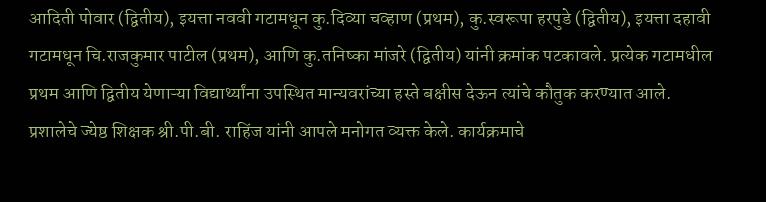आदिती पोवार (द्वितीय), इयत्ता नववी गटामधून कु.दिव्या चव्हाण (प्रथम), कु.स्वरूपा हरपुडे (द्वितीय), इयत्ता दहावी गटामधून चि.राजकुमार पाटील (प्रथम), आणि कु.तनिष्का मांजरे (द्वितीय) यांनी क्रमांक पटकावले. प्रत्येक गटामधील प्रथम आणि द्वितीय येणाऱ्या विद्यार्थ्यांना उपस्थित मान्यवरांच्या हस्ते बक्षीस देऊन त्यांचे कौतुक करण्यात आले.
प्रशालेचे ज्येष्ठ शिक्षक श्री.पी.बी. राहिंज यांनी आपले मनोगत व्यक्त केले. कार्यक्रमाचे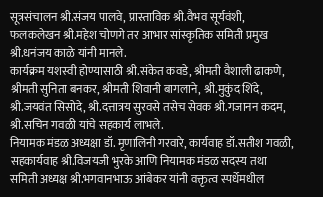सूत्रसंचालन श्री.संजय पालवे, प्रास्ताविक श्री.वैभव सूर्यवंशी, फलकलेखन श्री.महेश चोणगे तर आभार सांस्कृतिक समिती प्रमुख श्री.धनंजय काळे यांनी मानले.
कार्यक्रम यशस्वी होण्यासाठी श्री.संकेत कवडे, श्रीमती वैशाली ढाकणे, श्रीमती सुनिता बनकर, श्रीमती शिवानी बागलाने, श्री.मुकुंद शिंदे, श्री.जयवंत सिसोदे, श्री.दत्तात्रय सुरवसे तसेच सेवक श्री.गजानन कदम, श्री.सचिन गवळी यांचे सहकार्य लाभले.
नियामक मंडळ अध्यक्षा डॉ. मृणालिनी गरवारे, कार्यवाह डॉ.सतीश गवळी, सहकार्यवाह श्री.विजयजी भुरके आणि नियामक मंडळ सदस्य तथा समिती अध्यक्ष श्री.भगवानभाऊ आंबेकर यांनी वक्तृत्व स्पर्धेमधील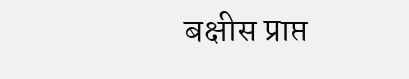बक्षीस प्राप्त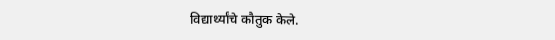विद्यार्थ्यांचे कौतुक केले.